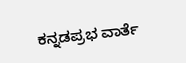ಕನ್ನಡಪ್ರಭ ವಾರ್ತೆ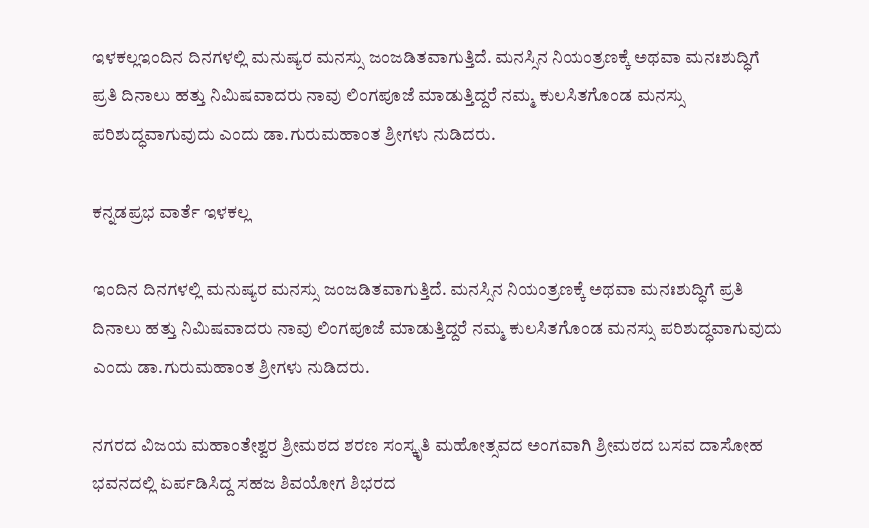ಇಳಕಲ್ಲಇಂದಿನ ದಿನಗಳಲ್ಲಿ ಮನುಷ್ಯರ ಮನಸ್ಸು ಜಂಜಡಿತವಾಗುತ್ತಿದೆ. ಮನಸ್ಸಿನ ನಿಯಂತ್ರಣಕ್ಕೆ ಅಥವಾ ಮನಃಶುದ್ಧಿಗೆ ಪ್ರತಿ ದಿನಾಲು ಹತ್ತು ನಿಮಿಷವಾದರು ನಾವು ಲಿಂಗಪೂಜೆ ಮಾಡುತ್ತಿದ್ದರೆ ನಮ್ಮ ಕುಲಸಿತಗೊಂಡ ಮನಸ್ಸು ಪರಿಶುದ್ಧವಾಗುವುದು ಎಂದು ಡಾ.ಗುರುಮಹಾಂತ ಶ್ರೀಗಳು ನುಡಿದರು.

ಕನ್ನಡಪ್ರಭ ವಾರ್ತೆ ಇಳಕಲ್ಲ

ಇಂದಿನ ದಿನಗಳಲ್ಲಿ ಮನುಷ್ಯರ ಮನಸ್ಸು ಜಂಜಡಿತವಾಗುತ್ತಿದೆ. ಮನಸ್ಸಿನ ನಿಯಂತ್ರಣಕ್ಕೆ ಅಥವಾ ಮನಃಶುದ್ಧಿಗೆ ಪ್ರತಿ ದಿನಾಲು ಹತ್ತು ನಿಮಿಷವಾದರು ನಾವು ಲಿಂಗಪೂಜೆ ಮಾಡುತ್ತಿದ್ದರೆ ನಮ್ಮ ಕುಲಸಿತಗೊಂಡ ಮನಸ್ಸು ಪರಿಶುದ್ಧವಾಗುವುದು ಎಂದು ಡಾ.ಗುರುಮಹಾಂತ ಶ್ರೀಗಳು ನುಡಿದರು.

ನಗರದ ವಿಜಯ ಮಹಾಂತೇಶ್ವರ ಶ್ರೀಮಠದ ಶರಣ ಸಂಸ್ಕೃತಿ ಮಹೋತ್ಸವದ ಅಂಗವಾಗಿ ಶ್ರೀಮಠದ ಬಸವ ದಾಸೋಹ ಭವನದಲ್ಲಿ ಏರ್ಪಡಿಸಿದ್ದ ಸಹಜ ಶಿವಯೋಗ ಶಿಭರದ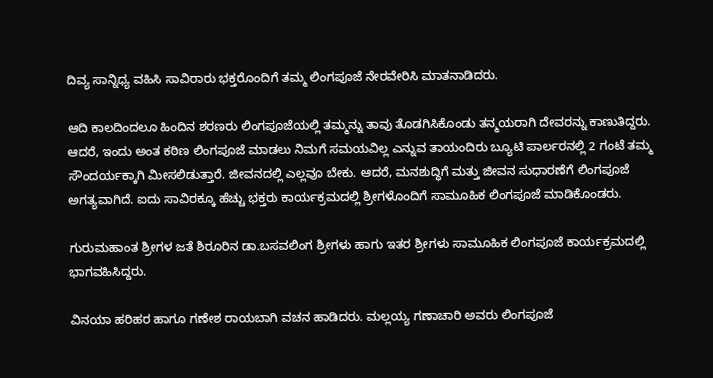ದಿವ್ಯ ಸಾನ್ನಿಧ್ಯ ವಹಿಸಿ ಸಾವಿರಾರು ಭಕ್ತರೊಂದಿಗೆ ತಮ್ಮ ಲಿಂಗಪೂಜೆ ನೇರವೇರಿಸಿ ಮಾತನಾಡಿದರು.

ಆದಿ ಕಾಲದಿಂದಲೂ ಹಿಂದಿನ ಶರಣರು ಲಿಂಗಪೂಜೆಯಲ್ಲಿ ತಮ್ಮನ್ನು ತಾವು ತೊಡಗಿಸಿಕೊಂಡು ತನ್ಮಯರಾಗಿ ದೇವರನ್ನು ಕಾಣುತಿದ್ದರು. ಆದರೆ, ಇಂದು ಅಂತ ಕಠಿಣ ಲಿಂಗಪೂಜೆ ಮಾಡಲು ನಿಮಗೆ ಸಮಯವಿಲ್ಲ ಎನ್ನುವ ತಾಯಂದಿರು ಬ್ಯೂಟಿ ಪಾರ್ಲರನಲ್ಲಿ 2 ಗಂಟೆ ತಮ್ಮ ಸೌಂದರ್ಯಕ್ಕಾಗಿ ಮೀಸಲಿಡುತ್ತಾರೆ. ಜೀವನದಲ್ಲಿ ಎಲ್ಲವೂ ಬೇಕು. ಆದರೆ, ಮನಶುದ್ಧಿಗೆ ಮತ್ತು ಜೀವನ ಸುಧಾರಣೆಗೆ ಲಿಂಗಪೂಜೆ ಅಗತ್ಯವಾಗಿದೆ. ಐದು ಸಾವಿರಕ್ಕೂ ಹೆಚ್ಚು ಭಕ್ತರು ಕಾರ್ಯಕ್ರಮದಲ್ಲಿ ಶ್ರೀಗಳೊಂದಿಗೆ ಸಾಮೂಹಿಕ ಲಿಂಗಪೂಜೆ ಮಾಡಿಕೊಂಡರು.

ಗುರುಮಹಾಂತ ಶ್ರೀಗಳ ಜತೆ ಶಿರೂರಿನ ಡಾ.ಬಸವಲಿಂಗ ಶ್ರೀಗಳು ಹಾಗು ಇತರ ಶ್ರೀಗಳು ಸಾಮೂಹಿಕ ಲಿಂಗಪೂಜೆ ಕಾರ್ಯಕ್ರಮದಲ್ಲಿ ಭಾಗವಹಿಸಿದ್ದರು.

ವಿನಯಾ ಹರಿಹರ ಹಾಗೂ ಗಣೇಶ ರಾಯಬಾಗಿ ವಚನ ಹಾಡಿದರು. ಮಲ್ಲಯ್ಯ ಗಣಾಚಾರಿ ಅವರು ಲಿಂಗಪೂಜೆ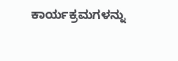ಕಾರ್ಯಕ್ರಮಗಳನ್ನು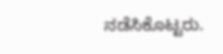ನಡೆಸಿಕೊಟ್ಟರು.